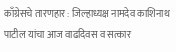काँग्रेसचे तारणहार : जिल्हाध्यक्ष नामदेव काशिनाथ पाटील यांचा आज वाढदिवस व सत्कार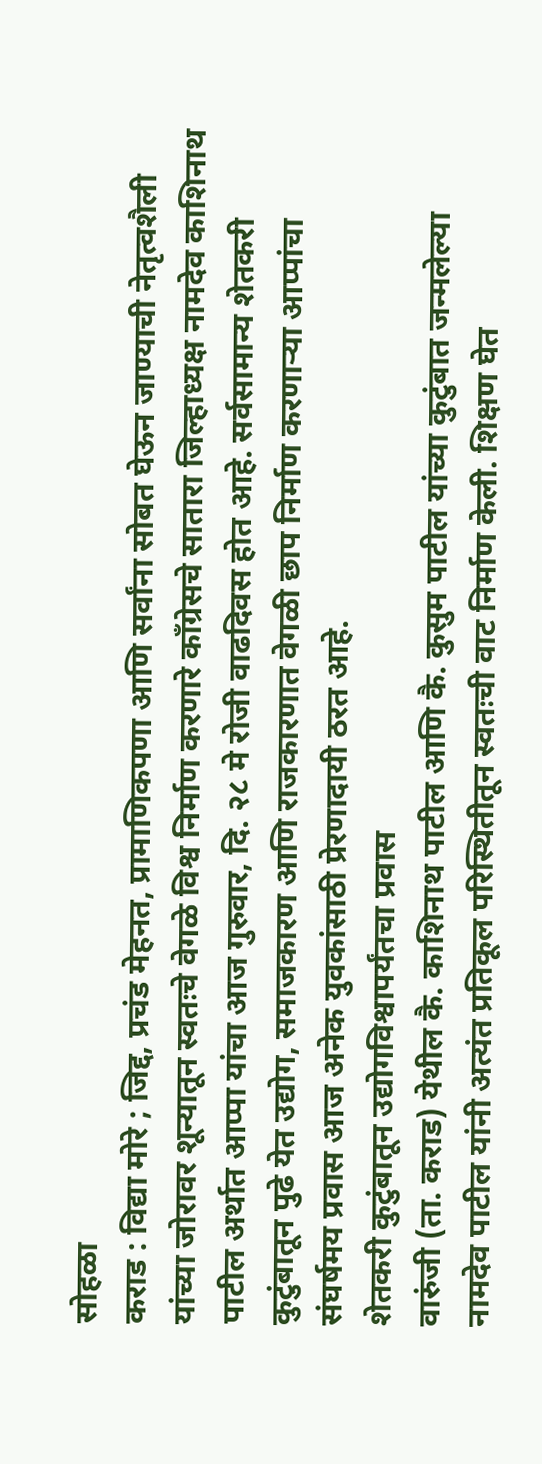सोहळा
कराड : विद्या मोरे ; जिद्द, प्रचंड मेहनत, प्रामाणिकपणा आणि सर्वांना सोबत घेऊन जाण्याची नेतृत्वशैली यांच्या जोरावर शून्यातून स्वतःचे वेगळे विश्व निर्माण करणारे काँग्रेसचे सातारा जिल्हाध्यक्ष नामदेव काशिनाथ पाटील अर्थात आप्पा यांचा आज गुरुवार, दि. २८ मे रोजी वाढदिवस होत आहे. सर्वसामान्य शेतकरी कुटुंबातून पुढे येत उद्योग, समाजकारण आणि राजकारणात वेगळी छाप निर्माण करणाऱ्या आप्पांचा संघर्षमय प्रवास आज अनेक युवकांसाठी प्रेरणादायी ठरत आहे.
शेतकरी कुटुंबातून उद्योगविश्वापर्यंतचा प्रवास
वारुंजी (ता. कराड) येथील कै. काशिनाथ पाटील आणि कै. कुसुम पाटील यांच्या कुटुंबात जन्मलेल्या नामदेव पाटील यांनी अत्यंत प्रतिकूल परिस्थितीतून स्वतःची वाट निर्माण केली. शिक्षण घेत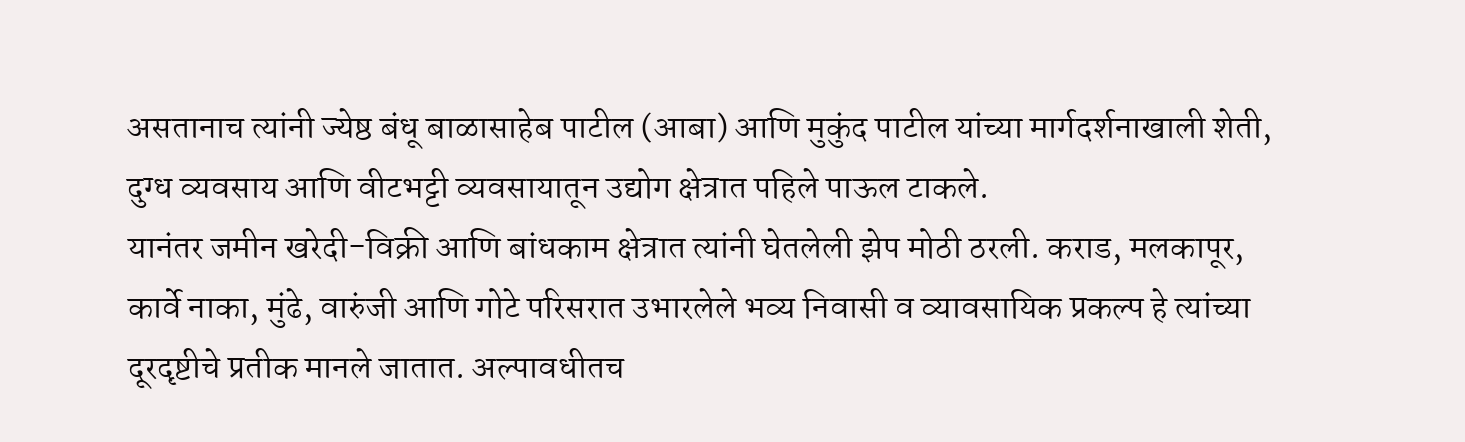असतानाच त्यांनी ज्येष्ठ बंधू बाळासाहेब पाटील (आबा) आणि मुकुंद पाटील यांच्या मार्गदर्शनाखाली शेती, दुग्ध व्यवसाय आणि वीटभट्टी व्यवसायातून उद्योग क्षेत्रात पहिले पाऊल टाकले.
यानंतर जमीन खरेदी-विक्री आणि बांधकाम क्षेत्रात त्यांनी घेतलेली झेप मोठी ठरली. कराड, मलकापूर, कार्वे नाका, मुंढे, वारुंजी आणि गोटे परिसरात उभारलेले भव्य निवासी व व्यावसायिक प्रकल्प हे त्यांच्या दूरदृष्टीचे प्रतीक मानले जातात. अल्पावधीतच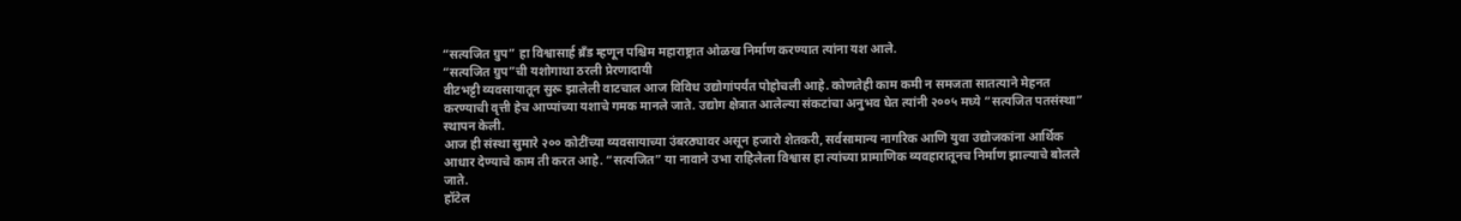“सत्यजित ग्रुप” हा विश्वासार्ह ब्रँड म्हणून पश्चिम महाराष्ट्रात ओळख निर्माण करण्यात त्यांना यश आले.
“सत्यजित ग्रुप”ची यशोगाथा ठरली प्रेरणादायी
वीटभट्टी व्यवसायातून सुरू झालेली वाटचाल आज विविध उद्योगांपर्यंत पोहोचली आहे. कोणतेही काम कमी न समजता सातत्याने मेहनत करण्याची वृत्ती हेच आप्पांच्या यशाचे गमक मानले जाते. उद्योग क्षेत्रात आलेल्या संकटांचा अनुभव घेत त्यांनी २००५ मध्ये “सत्यजित पतसंस्था” स्थापन केली.
आज ही संस्था सुमारे २०० कोटींच्या व्यवसायाच्या उंबरठ्यावर असून हजारो शेतकरी, सर्वसामान्य नागरिक आणि युवा उद्योजकांना आर्थिक आधार देण्याचे काम ती करत आहे. “सत्यजित” या नावाने उभा राहिलेला विश्वास हा त्यांच्या प्रामाणिक व्यवहारातूनच निर्माण झाल्याचे बोलले जाते.
हॉटेल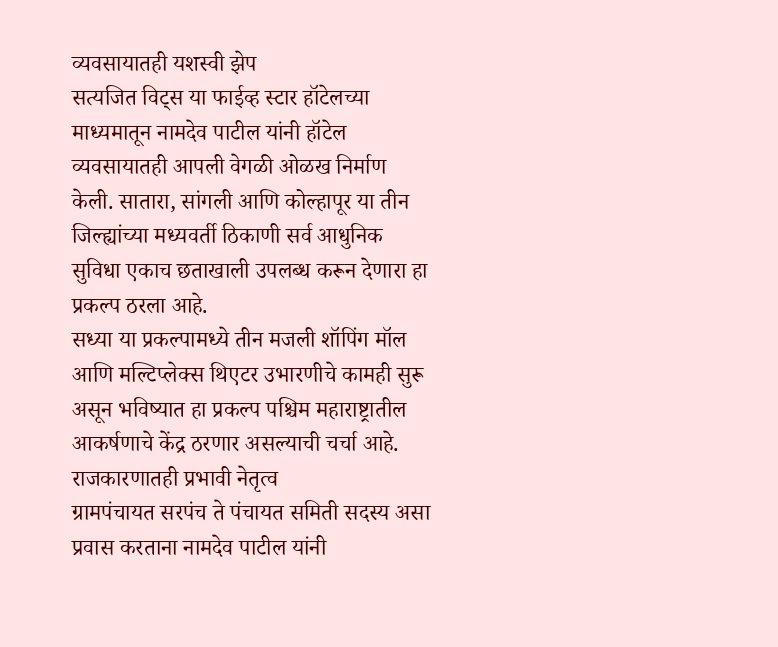व्यवसायातही यशस्वी झेप
सत्यजित विट्स या फाईव्ह स्टार हॉटेलच्या माध्यमातून नामदेव पाटील यांनी हॉटेल व्यवसायातही आपली वेगळी ओळख निर्माण केली. सातारा, सांगली आणि कोल्हापूर या तीन जिल्ह्यांच्या मध्यवर्ती ठिकाणी सर्व आधुनिक सुविधा एकाच छताखाली उपलब्ध करून देणारा हा प्रकल्प ठरला आहे.
सध्या या प्रकल्पामध्ये तीन मजली शॉपिंग मॉल आणि मल्टिप्लेक्स थिएटर उभारणीचे कामही सुरू असून भविष्यात हा प्रकल्प पश्चिम महाराष्ट्रातील आकर्षणाचे केंद्र ठरणार असल्याची चर्चा आहे.
राजकारणातही प्रभावी नेतृत्व
ग्रामपंचायत सरपंच ते पंचायत समिती सदस्य असा प्रवास करताना नामदेव पाटील यांनी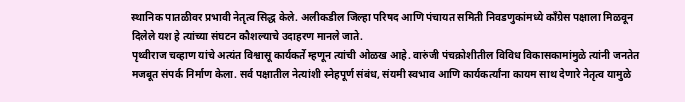स्थानिक पातळीवर प्रभावी नेतृत्व सिद्ध केले. अलीकडील जिल्हा परिषद आणि पंचायत समिती निवडणुकांमध्ये काँग्रेस पक्षाला मिळवून दिलेले यश हे त्यांच्या संघटन कौशल्याचे उदाहरण मानले जाते.
पृथ्वीराज चव्हाण यांचे अत्यंत विश्वासू कार्यकर्ते म्हणून त्यांची ओळख आहे. वारुंजी पंचक्रोशीतील विविध विकासकामांमुळे त्यांनी जनतेत मजबूत संपर्क निर्माण केला. सर्व पक्षातील नेत्यांशी स्नेहपूर्ण संबंध, संयमी स्वभाव आणि कार्यकर्त्यांना कायम साथ देणारे नेतृत्व यामुळे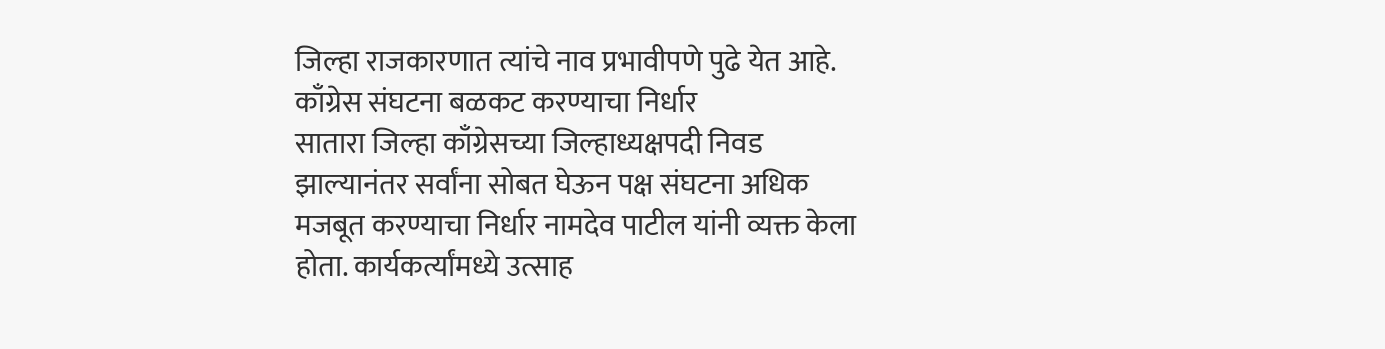जिल्हा राजकारणात त्यांचे नाव प्रभावीपणे पुढे येत आहे.
काँग्रेस संघटना बळकट करण्याचा निर्धार
सातारा जिल्हा काँग्रेसच्या जिल्हाध्यक्षपदी निवड झाल्यानंतर सर्वांना सोबत घेऊन पक्ष संघटना अधिक मजबूत करण्याचा निर्धार नामदेव पाटील यांनी व्यक्त केला होता. कार्यकर्त्यांमध्ये उत्साह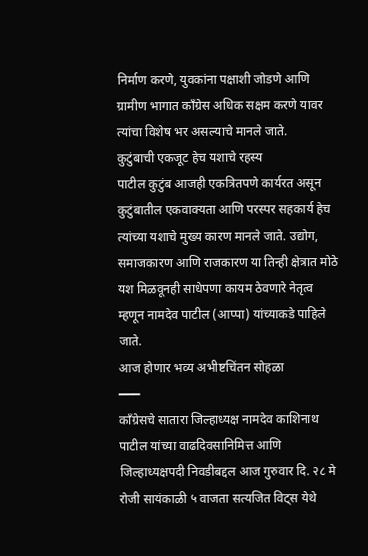निर्माण करणे, युवकांना पक्षाशी जोडणे आणि ग्रामीण भागात काँग्रेस अधिक सक्षम करणे यावर त्यांचा विशेष भर असल्याचे मानले जाते.
कुटुंबाची एकजूट हेच यशाचे रहस्य
पाटील कुटुंब आजही एकत्रितपणे कार्यरत असून कुटुंबातील एकवाक्यता आणि परस्पर सहकार्य हेच त्यांच्या यशाचे मुख्य कारण मानले जाते. उद्योग, समाजकारण आणि राजकारण या तिन्ही क्षेत्रात मोठे यश मिळवूनही साधेपणा कायम ठेवणारे नेतृत्व म्हणून नामदेव पाटील (आप्पा) यांच्याकडे पाहिले जाते.
आज होणार भव्य अभीष्टचिंतन सोहळा
━━━
काँग्रेसचे सातारा जिल्हाध्यक्ष नामदेव काशिनाथ पाटील यांच्या वाढदिवसानिमित्त आणि जिल्हाध्यक्षपदी निवडीबद्दल आज गुरुवार दि. २८ मे रोजी सायंकाळी ५ वाजता सत्यजित विट्स येथे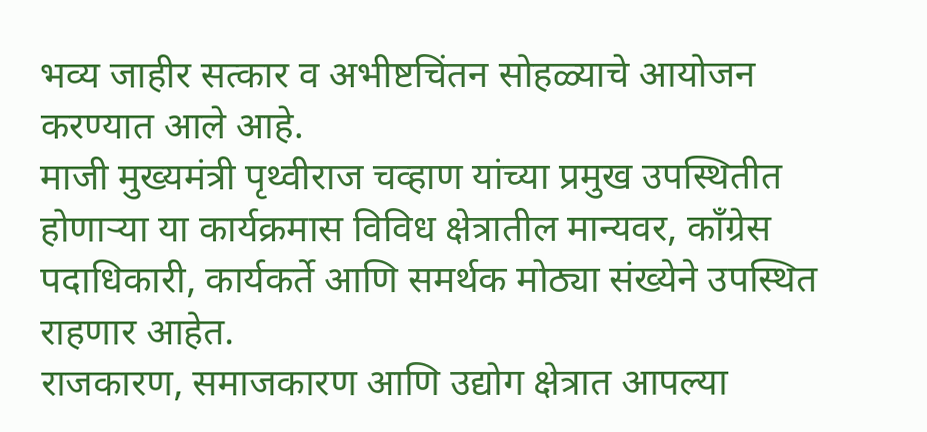भव्य जाहीर सत्कार व अभीष्टचिंतन सोहळ्याचे आयोजन करण्यात आले आहे.
माजी मुख्यमंत्री पृथ्वीराज चव्हाण यांच्या प्रमुख उपस्थितीत होणाऱ्या या कार्यक्रमास विविध क्षेत्रातील मान्यवर, काँग्रेस पदाधिकारी, कार्यकर्ते आणि समर्थक मोठ्या संख्येने उपस्थित राहणार आहेत.
राजकारण, समाजकारण आणि उद्योग क्षेत्रात आपल्या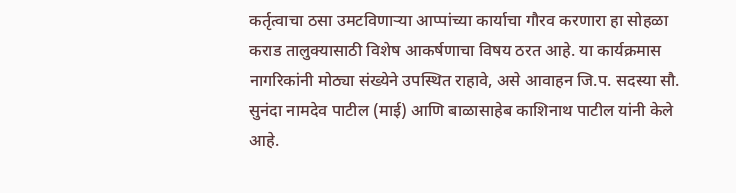कर्तृत्वाचा ठसा उमटविणाऱ्या आप्पांच्या कार्याचा गौरव करणारा हा सोहळा कराड तालुक्यासाठी विशेष आकर्षणाचा विषय ठरत आहे. या कार्यक्रमास नागरिकांनी मोठ्या संख्येने उपस्थित राहावे, असे आवाहन जि.प. सदस्या सौ. सुनंदा नामदेव पाटील (माई) आणि बाळासाहेब काशिनाथ पाटील यांनी केले आहे.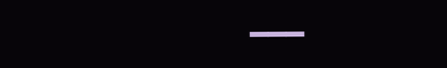━━━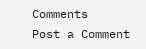Comments
Post a Comment